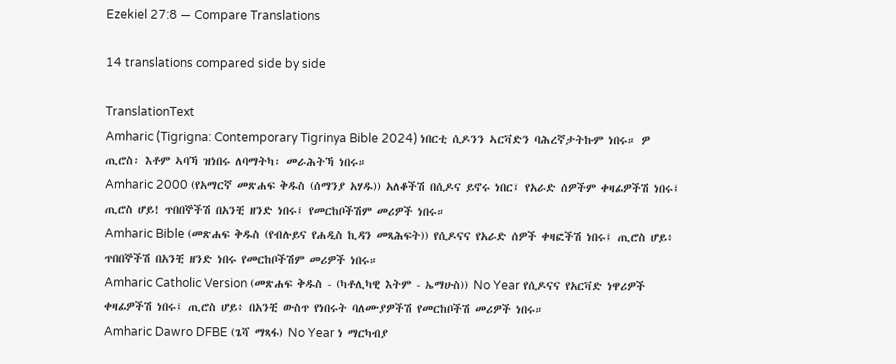Ezekiel 27:8 — Compare Translations

14 translations compared side by side

TranslationText
Amharic (Tigrigna: Contemporary Tigrinya Bible 2024) ነበርቲ ሲዶንን ኣርቫድን ባሕረኛታትኩም ነበሩ። ዎ ጢሮስ፡ እቶም ኣባኻ ዝነበሩ ለባማትካ፡ መራሕትኻ ነበሩ።
Amharic 2000 (የአማርኛ መጽሐፍ ቅዱስ (ሰማንያ አሃዱ)) አለቆችሽ በሲዶና ይኖሩ ነበር፤ የአራድ ሰዎችም ቀዛፊዎችሽ ነበሩ፤ ጢሮስ ሆይ! ጥበበኞችሽ በአንቺ ዘንድ ነበሩ፤ የመርከቦችሽም መሪዎች ነበሩ።
Amharic Bible (መጽሐፍ ቅዱስ (የብሉይና የሐዲስ ኪዳን መጻሕፍት)) የሲዶናና የአራድ ሰዎች ቀዛፎችሽ ነበሩ፤ ጢሮስ ሆይ፥ ጥበበኞችሽ በአንቺ ዘንድ ነበሩ የመርከቦችሽም መሪዎች ነበሩ።
Amharic Catholic Version (መጽሐፍ ቅዱስ - (ካቶሊካዊ እትም - ኤማሁስ)) No Year የሲዶናና የአርቫድ ነዋሪዎች ቀዛፊዎችሽ ነበሩ፤ ጢሮስ ሆይ፥ በአንቺ ውስጥ የነበሩት ባለሙያዎችሽ የመርከቦችሽ መሪዎች ነበሩ።
Amharic Dawro DFBE (ጌሻ ማጻፋ) No Year ነ ማርካብያ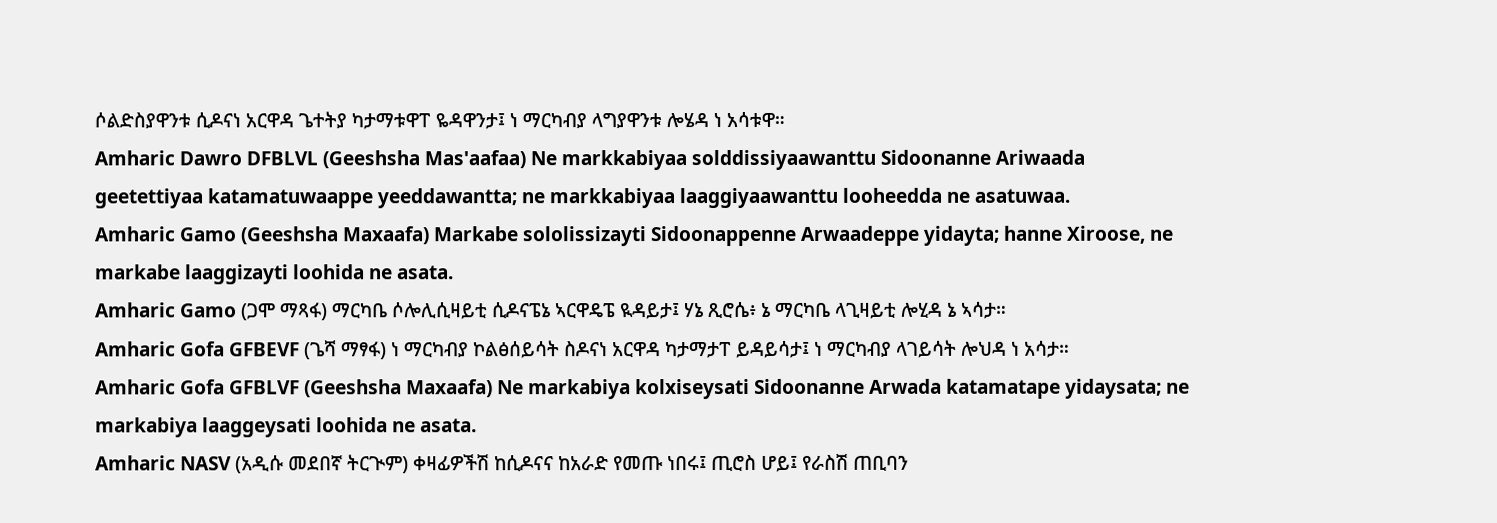ሶልድስያዋንቱ ሲዶናነ አርዋዳ ጌተትያ ካታማቱዋፐ ዬዳዋንታ፤ ነ ማርካብያ ላግያዋንቱ ሎሄዳ ነ አሳቱዋ።
Amharic Dawro DFBLVL (Geeshsha Mas'aafaa) Ne markkabiyaa solddissiyaawanttu Sidoonanne Ariwaada geetettiyaa katamatuwaappe yeeddawantta; ne markkabiyaa laaggiyaawanttu looheedda ne asatuwaa.
Amharic Gamo (Geeshsha Maxaafa) Markabe sololissizayti Sidoonappenne Arwaadeppe yidayta; hanne Xiroose, ne markabe laaggizayti loohida ne asata.
Amharic Gamo (ጋሞ ማጻፋ) ማርካቤ ሶሎሊሲዛይቲ ሲዶናፔኔ ኣርዋዴፔ ዪዳይታ፤ ሃኔ ጺሮሴ፥ ኔ ማርካቤ ላጊዛይቲ ሎሂዳ ኔ ኣሳታ።
Amharic Gofa GFBEVF (ጌሻ ማፃፋ) ነ ማርካብያ ኮልፅሰይሳት ስዶናነ አርዋዳ ካታማታፐ ይዳይሳታ፤ ነ ማርካብያ ላገይሳት ሎህዳ ነ አሳታ።
Amharic Gofa GFBLVF (Geeshsha Maxaafa) Ne markabiya kolxiseysati Sidoonanne Arwada katamatape yidaysata; ne markabiya laaggeysati loohida ne asata.
Amharic NASV (አዲሱ መደበኛ ትርጒም) ቀዛፊዎችሽ ከሲዶናና ከአራድ የመጡ ነበሩ፤ ጢሮስ ሆይ፤ የራስሽ ጠቢባን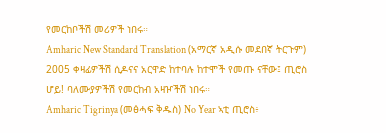የመርከቦችሽ መሪዎች ነበሩ።
Amharic New Standard Translation (አማርኛ አዲሱ መደበኛ ትርጉም) 2005 ቀዛፊዎችሽ ሲዶናና አርዋድ ከተባሉ ከተሞች የመጡ ናቸው፤ ጢሮስ ሆይ! ባለሙያዎችሽ የመርከብ አዛዦችሽ ነበሩ።
Amharic Tigrinya (መፅሓፍ ቅዱስ) No Year ኣቲ ጢሮስ፥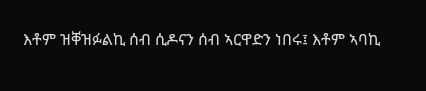እቶም ዝቐዝፉልኪ ሰብ ሲዶናን ሰብ ኣርዋድን ነበሩ፤ እቶም ኣባኪ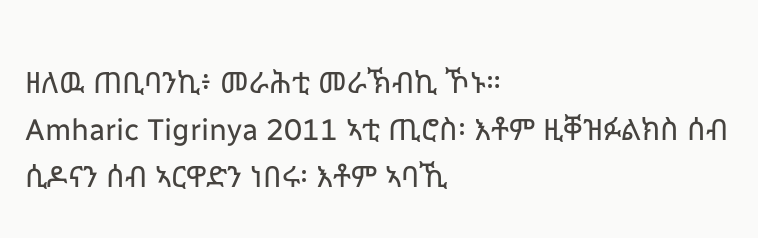ዘለዉ ጠቢባንኪ፥ መራሕቲ መራኽብኪ ኾኑ።
Amharic Tigrinya 2011 ኣቲ ጢሮስ፡ እቶም ዚቐዝፉልክስ ሰብ ሲዶናን ሰብ ኣርዋድን ነበሩ፡ እቶም ኣባኺ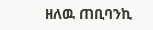ዘለዉ ጠቢባንኪ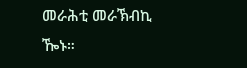መራሕቲ መራኽብኪ ዀኑ።